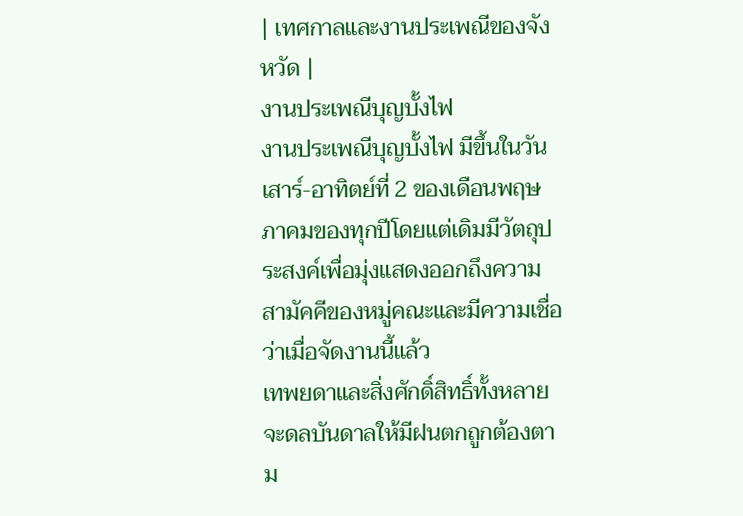| เทศกาลและงานประเพณีของจังหวัด |
งานประเพณีบุญบั้งไฟ
งานประเพณีบุญบั้งไฟ มีขึ้นในวันเสาร์-อาทิตย์ที่ 2 ของเดือนพฤษภาคมของทุกปีโดยแต่เดิมมีวัตถุประสงค์เพื่อมุ่งแสดงออกถึงความสามัคคีของหมู่คณะและมีความเชื่อว่าเมื่อจัดงานนี้แล้ว
เทพยดาและสิ่งศักดิ์สิทธิ์ทั้งหลายจะดลบันดาลให้มีฝนตกถูกต้องตาม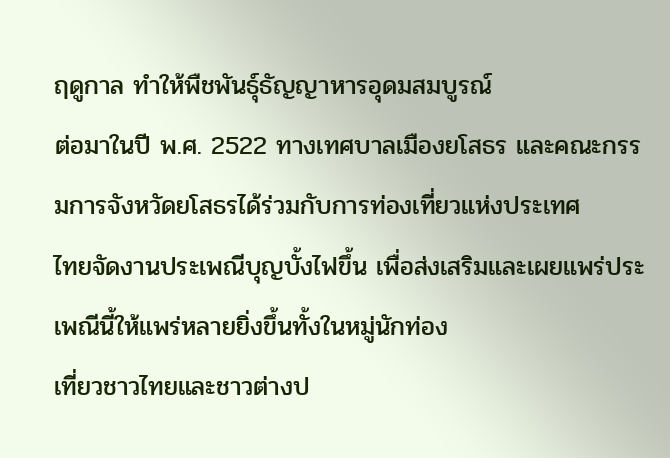ฤดูกาล ทำให้พืชพันธุ์ธัญญาหารอุดมสมบูรณ์
ต่อมาในปี พ.ศ. 2522 ทางเทศบาลเมืองยโสธร และคณะกรรมการจังหวัดยโสธรได้ร่วมกับการท่องเที่ยวแห่งประเทศ
ไทยจัดงานประเพณีบุญบั้งไฟขึ้น เพื่อส่งเสริมและเผยแพร่ประเพณีนี้ให้แพร่หลายยิ่งขึ้นทั้งในหมู่นักท่อง
เที่ยวชาวไทยและชาวต่างป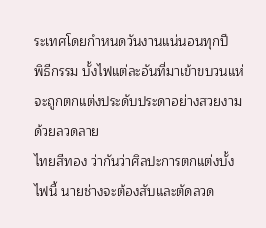ระเทศโดยกำหนดวันงานแน่นอนทุกปี
พิธีกรรม บั้งไฟแต่ละอันที่มาเข้าขบวนแห่ จะถูกตกแต่งประดับประดาอย่างสวยงามด้วยลวดลาย
ไทยสีทอง ว่ากันว่าศิลปะการตกแต่งบั้งไฟนี้ นายช่างจะต้องสับและตัดลวด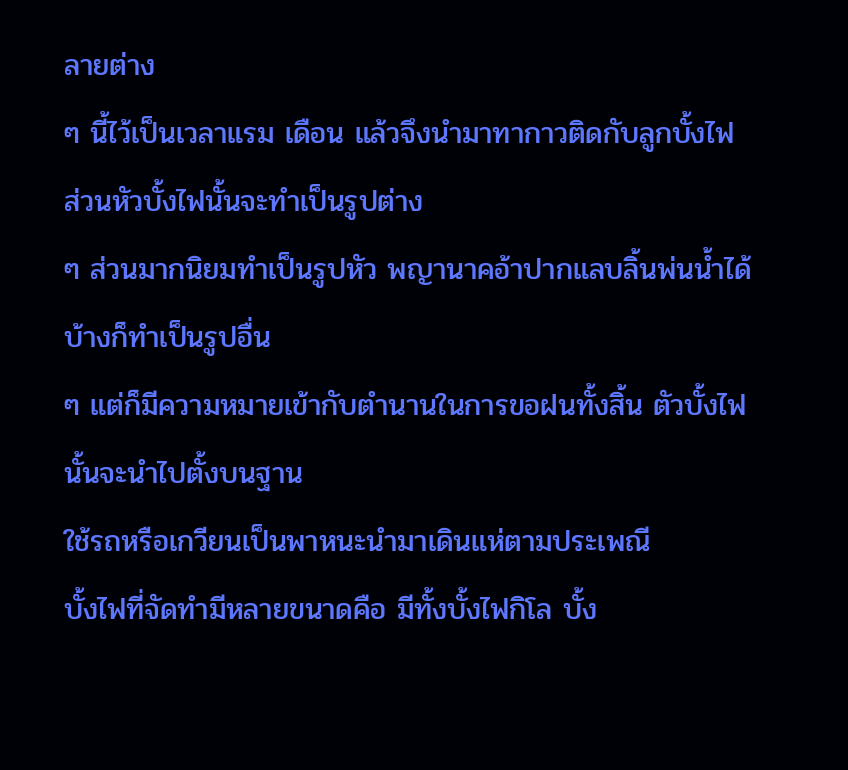ลายต่าง
ๆ นี้ไว้เป็นเวลาแรม เดือน แล้วจึงนำมาทากาวติดกับลูกบั้งไฟ ส่วนหัวบั้งไฟนั้นจะทำเป็นรูปต่าง
ๆ ส่วนมากนิยมทำเป็นรูปหัว พญานาคอ้าปากแลบลิ้นพ่นน้ำได้ บ้างก็ทำเป็นรูปอื่น
ๆ แต่ก็มีความหมายเข้ากับตำนานในการขอฝนทั้งสิ้น ตัวบั้งไฟนั้นจะนำไปตั้งบนฐาน
ใช้รถหรือเกวียนเป็นพาหนะนำมาเดินแห่ตามประเพณี
บั้งไฟที่จัดทำมีหลายขนาดคือ มีทั้งบั้งไฟกิโล บั้ง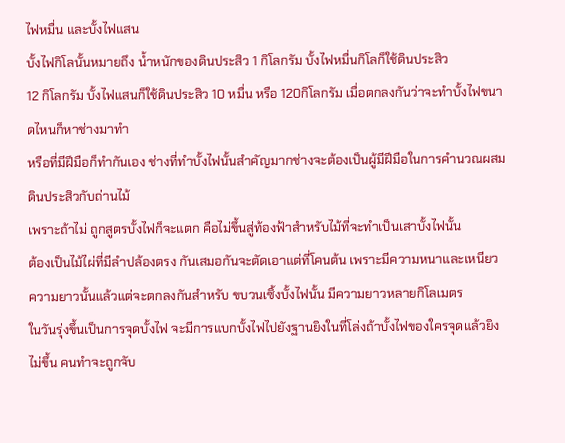ไฟหมื่น และบั้งไฟแสน
บั้งไฟกิโลนั้นหมายถึง น้ำหนักของดินประสิว 1 กิโลกรัม บั้งไฟหมื่นกิโลก็ใช้ดินประสิว
12 กิโลกรัม บั้งไฟแสนก็ใช้ดินประสิว 10 หมื่น หรือ 120กิโลกรัม เมื่อตกลงกันว่าจะทำบั้งไฟขนาดไหนก็หาช่างมาทำ
หรือที่มีฝีมือก็ทำกันเอง ช่างที่ทำบั้งไฟนั้นสำคัญมากช่างจะต้องเป็นผู้มีฝีมือในการคำนวณผสมดินประสิวกับถ่านไม้
เพราะถ้าไม่ ถูกสูตรบั้งไฟก็จะแตก คือไม่ขึ้นสู่ท้องฟ้าสำหรับไม้ที่จะทำเป็นเสาบั้งไฟนั้น
ต้องเป็นไม้ไผ่ที่มีลำปล้องตรง กันเสมอกันจะตัดเอาแต่ที่โคนต้น เพราะมีความหนาและเหนียว
ความยาวนั้นแล้วแต่จะตกลงกันสำหรับ ขบวนเซิ้งบั้งไฟนั้น มีความยาวหลายกิโลเมตร
ในวันรุ่งขึ้นเป็นการจุดบั้งไฟ จะมีการแบกบั้งไฟไปยังฐานยิงในที่โล่งถ้าบั้งไฟของใครจุดแล้วยิง
ไม่ขึ้น คนทำจะถูกจับ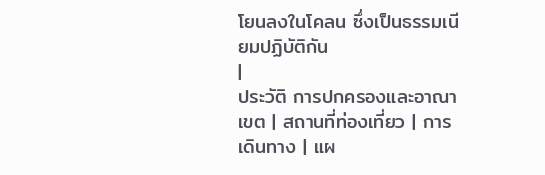โยนลงในโคลน ซึ่งเป็นธรรมเนียมปฏิบัติกัน
|
ประวัติ การปกครองและอาณาเขต | สถานที่ท่องเที่ยว | การเดินทาง | แผ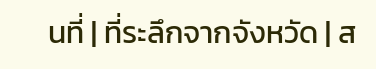นที่ | ที่ระลึกจากจังหวัด | ส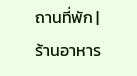ถานที่พัก | ร้านอาหาร